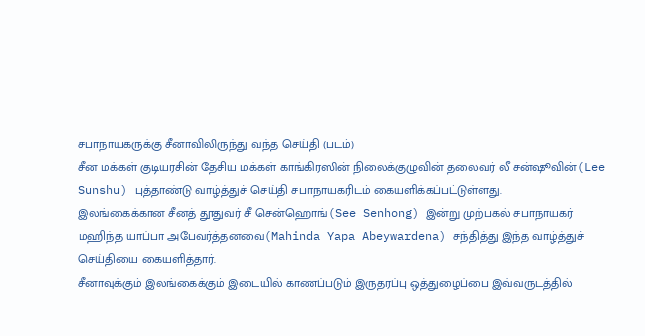சபாநாயகருக்கு சீனாவிலிருந்து வந்த செய்தி (படம்)
சீன மக்கள் குடியரசின் தேசிய மக்கள் காங்கிரஸின் நிலைக்குழுவின் தலைவர் லீ சன்ஷூவின்(Lee Sunshu) புத்தாண்டு வாழ்த்துச் செய்தி சபாநாயகரிடம் கையளிக்கப்பட்டுள்ளது.
இலங்கைக்கான சீனத் தூதுவர் சீ சென்ஹொங்(See Senhong) இன்று முற்பகல் சபாநாயகர் மஹிந்த யாப்பா அபேவர்த்தனவை(Mahinda Yapa Abeywardena) சந்தித்து இந்த வாழ்த்துச் செய்தியை கையளித்தார்.
சீனாவுக்கும் இலங்கைக்கும் இடையில் காணப்படும் இருதரப்பு ஒத்துழைப்பை இவ்வருடத்தில்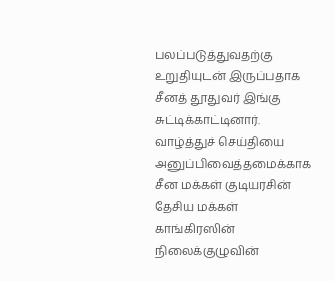பலப்படுத்துவதற்கு உறுதியுடன் இருப்பதாக சீனத் தூதுவர் இங்கு சுட்டிக்காட்டினார்.
வாழ்த்துச் செய்தியை அனுப்பிவைத்தமைக்காக சீன மக்கள் குடியரசின் தேசிய மக்கள் காங்கிரஸின் நிலைக்குழுவின்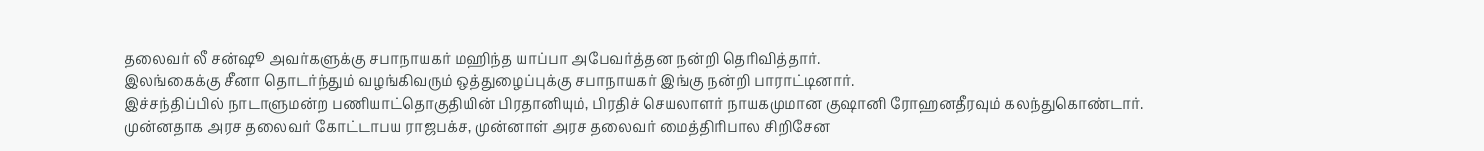தலைவர் லீ சன்ஷூ அவர்களுக்கு சபாநாயகர் மஹிந்த யாப்பா அபேவர்த்தன நன்றி தெரிவித்தார்.
இலங்கைக்கு சீனா தொடர்ந்தும் வழங்கிவரும் ஒத்துழைப்புக்கு சபாநாயகர் இங்கு நன்றி பாராட்டினார்.
இச்சந்திப்பில் நாடாளுமன்ற பணியாட்தொகுதியின் பிரதானியும், பிரதிச் செயலாளர் நாயகமுமான குஷானி ரோஹனதீரவும் கலந்துகொண்டார்.
முன்னதாக அரச தலைவர் கோட்டாபய ராஜபக்ச, முன்னாள் அரச தலைவர் மைத்திரிபால சிறிசேன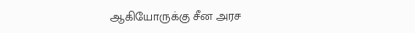ஆகியோருக்கு சீன அரச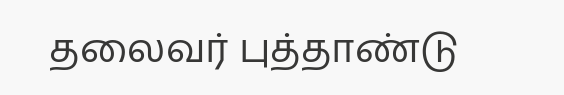தலைவர் புத்தாண்டு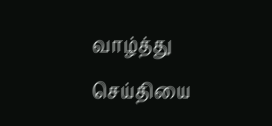வாழ்த்து செய்தியை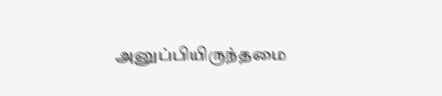அனுப்பியிருந்தமை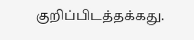குறிப்பிடத்தக்கது.